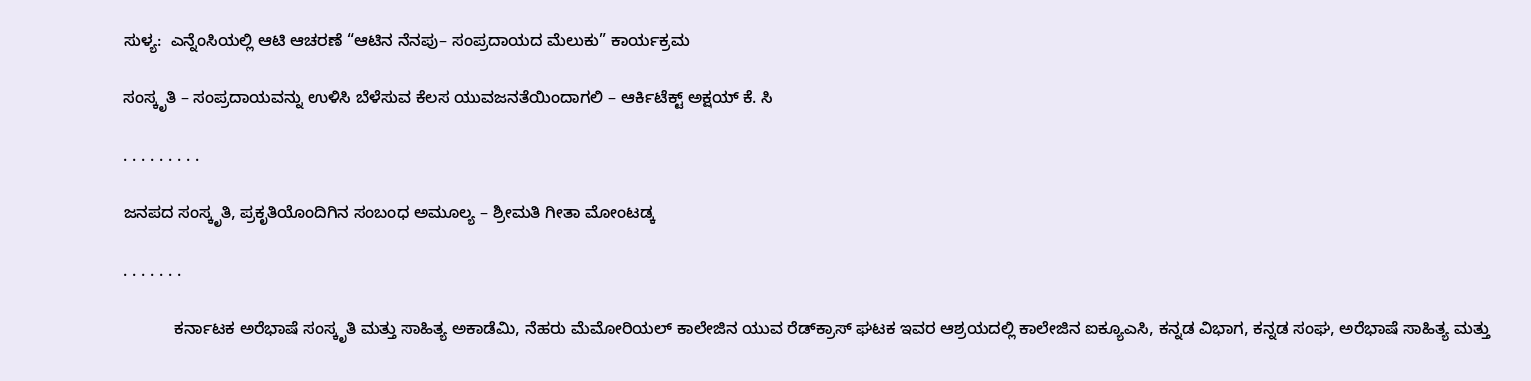ಸುಳ್ಯ:  ಎನ್ನೆಂಸಿಯಲ್ಲಿ ಆಟಿ ಆಚರಣೆ “ಆಟಿನ ನೆನಪು– ಸಂಪ್ರದಾಯದ ಮೆಲುಕು” ಕಾರ್ಯಕ್ರಮ

ಸಂಸ್ಕೃತಿ – ಸಂಪ್ರದಾಯವನ್ನು ಉಳಿಸಿ ಬೆಳೆಸುವ ಕೆಲಸ ಯುವಜನತೆಯಿಂದಾಗಲಿ – ಆರ್ಕಿಟೆಕ್ಟ್ ಅಕ್ಷಯ್ ಕೆ. ಸಿ

. . . . . . . . .

ಜನಪದ ಸಂಸ್ಕೃತಿ, ಪ್ರಕೃತಿಯೊಂದಿಗಿನ ಸಂಬಂಧ ಅಮೂಲ್ಯ – ಶ್ರೀಮತಿ ಗೀತಾ ಮೋಂಟಡ್ಕ

. . . . . . .

           ಕರ್ನಾಟಕ ಅರೆಭಾಷೆ ಸಂಸ್ಕೃತಿ ಮತ್ತು ಸಾಹಿತ್ಯ ಅಕಾಡೆಮಿ, ನೆಹರು ಮೆಮೋರಿಯಲ್ ಕಾಲೇಜಿನ ಯುವ ರೆಡ್‌ಕ್ರಾಸ್ ಘಟಕ ಇವರ ಆಶ್ರಯದಲ್ಲಿ ಕಾಲೇಜಿನ ಐಕ್ಯೂಎಸಿ, ಕನ್ನಡ ವಿಭಾಗ, ಕನ್ನಡ ಸಂಘ, ಅರೆಭಾಷೆ ಸಾಹಿತ್ಯ ಮತ್ತು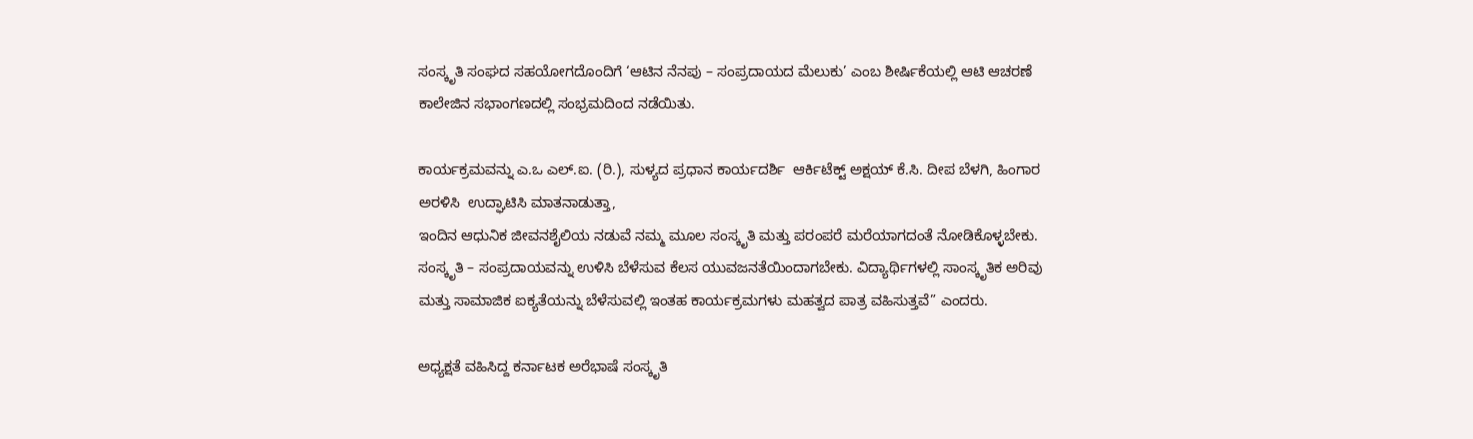ಸಂಸ್ಕೃತಿ ಸಂಘದ ಸಹಯೋಗದೊಂದಿಗೆ ‘ಆಟಿನ ನೆನಪು – ಸಂಪ್ರದಾಯದ ಮೆಲುಕು’ ಎಂಬ ಶೀರ್ಷಿಕೆಯಲ್ಲಿ ಆಟಿ ಆಚರಣೆ ಕಾಲೇಜಿನ ಸಭಾಂಗಣದಲ್ಲಿ ಸಂಭ್ರಮದಿಂದ ನಡೆಯಿತು.

ಕಾರ್ಯಕ್ರಮವನ್ನು ಎ.ಒ ಎಲ್.ಐ. (ರಿ.), ಸುಳ್ಯದ ಪ್ರಧಾನ ಕಾರ್ಯದರ್ಶಿ  ಆರ್ಕಿಟೆಕ್ಟ್ ಅಕ್ಷಯ್ ಕೆ.ಸಿ. ದೀಪ ಬೆಳಗಿ, ಹಿಂಗಾರ ಅರಳಿಸಿ  ಉದ್ಘಾಟಿಸಿ ಮಾತನಾಡುತ್ತಾ,
ಇಂದಿನ ಆಧುನಿಕ ಜೀವನಶೈಲಿಯ ನಡುವೆ ನಮ್ಮ ಮೂಲ ಸಂಸ್ಕೃತಿ ಮತ್ತು ಪರಂಪರೆ ಮರೆಯಾಗದಂತೆ ನೋಡಿಕೊಳ್ಳಬೇಕು.  ಸಂಸ್ಕೃತಿ – ಸಂಪ್ರದಾಯವನ್ನು ಉಳಿಸಿ ಬೆಳೆಸುವ ಕೆಲಸ ಯುವಜನತೆಯಿಂದಾಗಬೇಕು. ವಿದ್ಯಾರ್ಥಿಗಳಲ್ಲಿ ಸಾಂಸ್ಕೃತಿಕ ಅರಿವು ಮತ್ತು ಸಾಮಾಜಿಕ ಐಕ್ಯತೆಯನ್ನು ಬೆಳೆಸುವಲ್ಲಿ ಇಂತಹ ಕಾರ್ಯಕ್ರಮಗಳು ಮಹತ್ವದ ಪಾತ್ರ ವಹಿಸುತ್ತವೆ” ಎಂದರು.

ಅಧ್ಯಕ್ಷತೆ ವಹಿಸಿದ್ದ ಕರ್ನಾಟಕ ಅರೆಭಾಷೆ ಸಂಸ್ಕೃತಿ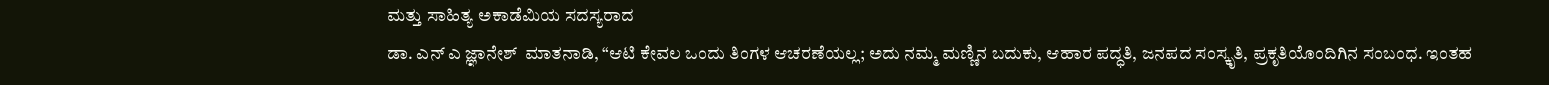ಮತ್ತು ಸಾಹಿತ್ಯ ಅಕಾಡೆಮಿಯ ಸದಸ್ಯರಾದ
ಡಾ. ಎನ್ ಎ ಜ್ಞಾನೇಶ್  ಮಾತನಾಡಿ, “ಆಟಿ ಕೇವಲ ಒಂದು ತಿಂಗಳ ಆಚರಣೆಯಲ್ಲ; ಅದು ನಮ್ಮ ಮಣ್ಣಿನ ಬದುಕು, ಆಹಾರ ಪದ್ಧತಿ, ಜನಪದ ಸಂಸ್ಕೃತಿ, ಪ್ರಕೃತಿಯೊಂದಿಗಿನ ಸಂಬಂಧ. ಇಂತಹ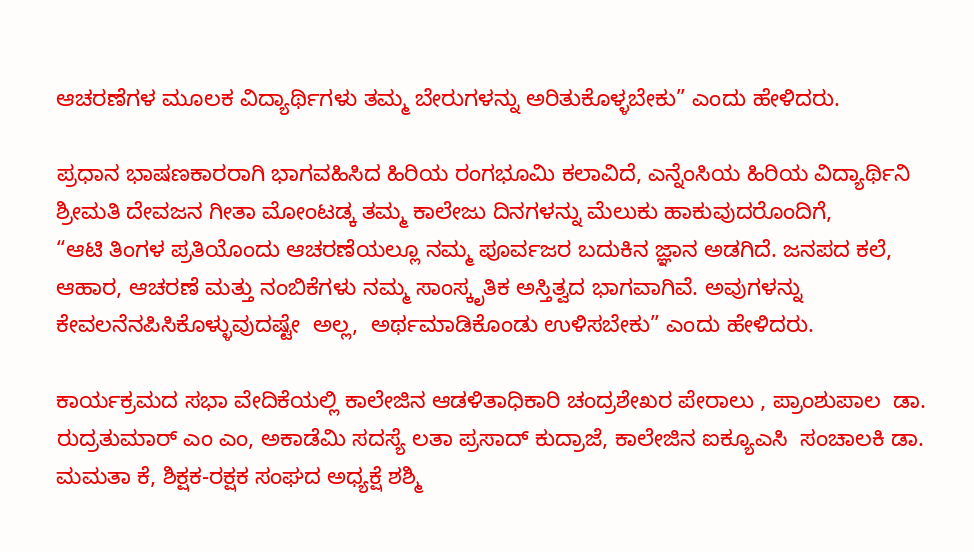ಆಚರಣೆಗಳ ಮೂಲಕ ವಿದ್ಯಾರ್ಥಿಗಳು ತಮ್ಮ ಬೇರುಗಳನ್ನು ಅರಿತುಕೊಳ್ಳಬೇಕು” ಎಂದು ಹೇಳಿದರು.

ಪ್ರಧಾನ ಭಾಷಣಕಾರರಾಗಿ ಭಾಗವಹಿಸಿದ ಹಿರಿಯ ರಂಗಭೂಮಿ ಕಲಾವಿದೆ, ಎನ್ನೆಂಸಿಯ ಹಿರಿಯ ವಿದ್ಯಾರ್ಥಿನಿ ಶ್ರೀಮತಿ ದೇವಜನ ಗೀತಾ ಮೋಂಟಡ್ಕ ತಮ್ಮ ಕಾಲೇಜು ದಿನಗಳನ್ನು ಮೆಲುಕು ಹಾಕುವುದರೊಂದಿಗೆ,
“ಆಟಿ ತಿಂಗಳ ಪ್ರತಿಯೊಂದು ಆಚರಣೆಯಲ್ಲೂ ನಮ್ಮ ಪೂರ್ವಜರ ಬದುಕಿನ ಜ್ಞಾನ ಅಡಗಿದೆ. ಜನಪದ ಕಲೆ, ಆಹಾರ, ಆಚರಣೆ ಮತ್ತು ನಂಬಿಕೆಗಳು ನಮ್ಮ ಸಾಂಸ್ಕೃತಿಕ ಅಸ್ತಿತ್ವದ ಭಾಗವಾಗಿವೆ. ಅವುಗಳನ್ನು ಕೇವಲನೆನಪಿಸಿಕೊಳ್ಳುವುದಷ್ಟೇ  ಅಲ್ಲ,  ಅರ್ಥಮಾಡಿಕೊಂಡು ಉಳಿಸಬೇಕು” ಎಂದು ಹೇಳಿದರು.

ಕಾರ್ಯಕ್ರಮದ ಸಭಾ ವೇದಿಕೆಯಲ್ಲಿ ಕಾಲೇಜಿನ ಆಡಳಿತಾಧಿಕಾರಿ ಚಂದ್ರಶೇಖರ ಪೇರಾಲು , ಪ್ರಾಂಶುಪಾಲ  ಡಾ. ರುದ್ರತುಮಾರ್ ಎಂ ಎಂ, ಅಕಾಡೆಮಿ ಸದಸ್ಯೆ ಲತಾ ಪ್ರಸಾದ್ ಕುದ್ರಾಜೆ, ಕಾಲೇಜಿನ ಐಕ್ಯೂಎಸಿ  ಸಂಚಾಲಕಿ ಡಾ. ಮಮತಾ ಕೆ, ಶಿಕ್ಷಕ-ರಕ್ಷಕ ಸಂಘದ ಅಧ್ಯಕ್ಷೆ ಶಶ್ಮಿ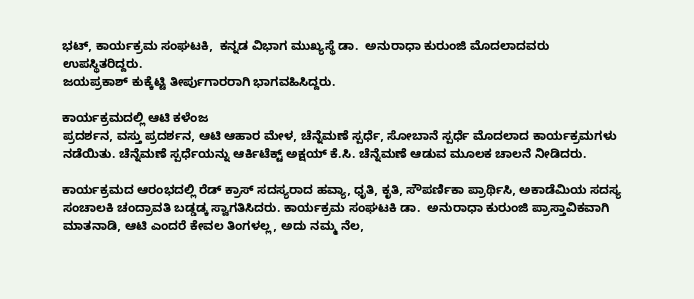ಭಟ್, ಕಾರ್ಯಕ್ರಮ ಸಂಘಟಕಿ,  ಕನ್ನಡ ವಿಭಾಗ ಮುಖ್ಯಸ್ಥೆ ಡಾ.  ಅನುರಾಧಾ ಕುರುಂಜಿ ಮೊದಲಾದವರು ಉಪಸ್ಥಿತರಿದ್ದರು.
ಜಯಪ್ರಕಾಶ್ ಕುಕ್ಕೆಟ್ಟಿ ತೀರ್ಪುಗಾರರಾಗಿ ಭಾಗವಹಿಸಿದ್ದರು.

ಕಾರ್ಯಕ್ರಮದಲ್ಲಿ ಆಟಿ ಕಳೆಂಜ
ಪ್ರದರ್ಶನ, ವಸ್ತು ಪ್ರದರ್ಶನ, ಆಟಿ ಆಹಾರ ಮೇಳ, ಚೆನ್ನೆಮಣೆ ಸ್ಪರ್ಧೆ, ಸೋಬಾನೆ ಸ್ಪರ್ಧೆ ಮೊದಲಾದ ಕಾರ್ಯಕ್ರಮಗಳು ನಡೆಯಿತು. ಚೆನ್ನೆಮಣೆ ಸ್ಪರ್ಧೆಯನ್ನು ಆರ್ಕಿಟೆಕ್ಟ್ ಅಕ್ಷಯ್ ಕೆ.ಸಿ. ಚೆನ್ನೆಮಣೆ ಆಡುವ ಮೂಲಕ ಚಾಲನೆ ನೀಡಿದರು.

ಕಾರ್ಯಕ್ರಮದ ಆರಂಭದಲ್ಲಿ ರೆಡ್ ಕ್ರಾಸ್ ಸದಸ್ಯರಾದ ಹವ್ಯಾ, ಧೃತಿ, ಕೃತಿ, ಸೌಪರ್ಣಿಕಾ ಪ್ರಾರ್ಥಿಸಿ, ಅಕಾಡೆಮಿಯ ಸದಸ್ಯ ಸಂಚಾಲಕಿ ಚಂದ್ರಾವತಿ ಬಡ್ಡಡ್ಕ ಸ್ವಾಗತಿಸಿದರು. ಕಾರ್ಯಕ್ರಮ ಸಂಘಟಕಿ ಡಾ.  ಅನುರಾಧಾ ಕುರುಂಜಿ ಪ್ರಾಸ್ತಾವಿಕವಾಗಿ ಮಾತನಾಡಿ, ಆಟಿ ಎಂದರೆ ಕೇವಲ ತಿಂಗಳಲ್ಲ, ಅದು ನಮ್ಮ ನೆಲ,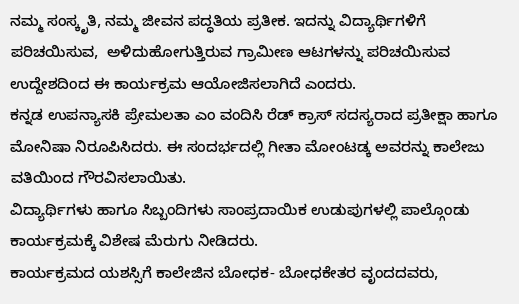ನಮ್ಮ ಸಂಸ್ಕೃತಿ, ನಮ್ಮ ಜೀವನ ಪದ್ಧತಿಯ ಪ್ರತೀಕ. ಇದನ್ನು ವಿದ್ಯಾರ್ಥಿಗಳಿಗೆ ಪರಿಚಯಿಸುವ,  ಅಳಿದುಹೋಗುತ್ತಿರುವ ಗ್ರಾಮೀಣ ಆಟಗಳನ್ನು ಪರಿಚಯಿಸುವ ಉದ್ದೇಶದಿಂದ ಈ ಕಾರ್ಯಕ್ರಮ ಆಯೋಜಿಸಲಾಗಿದೆ ಎಂದರು.
ಕನ್ನಡ ಉಪನ್ಯಾಸಕಿ ಪ್ರೇಮಲತಾ ಎಂ ವಂದಿಸಿ ರೆಡ್ ಕ್ರಾಸ್ ಸದಸ್ಯರಾದ ಪ್ರತೀಕ್ಷಾ ಹಾಗೂ ಮೋನಿಷಾ ನಿರೂಪಿಸಿದರು. ಈ ಸಂದರ್ಭದಲ್ಲಿ ಗೀತಾ ಮೋಂಟಡ್ಕ ಅವರನ್ನು ಕಾಲೇಜು ವತಿಯಿಂದ ಗೌರವಿಸಲಾಯಿತು.
ವಿದ್ಯಾರ್ಥಿಗಳು ಹಾಗೂ ಸಿಬ್ಬಂದಿಗಳು ಸಾಂಪ್ರದಾಯಿಕ ಉಡುಪುಗಳಲ್ಲಿ ಪಾಲ್ಗೊಂಡು ಕಾರ್ಯಕ್ರಮಕ್ಕೆ ವಿಶೇಷ ಮೆರುಗು ನೀಡಿದರು.
ಕಾರ್ಯಕ್ರಮದ ಯಶಸ್ಸಿಗೆ ಕಾಲೇಜಿನ ಬೋಧಕ- ಬೋಧಕೇತರ ವೃಂದದವರು,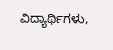ವಿದ್ಯಾರ್ಥಿಗಳು,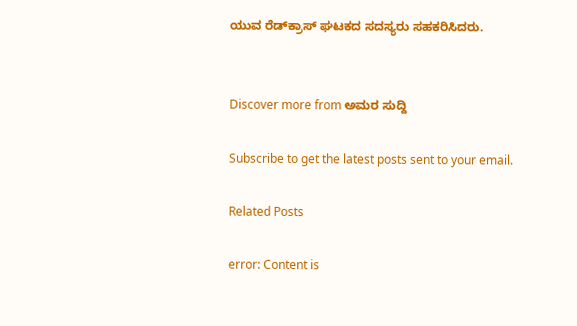ಯುವ ರೆಡ್‌ಕ್ರಾಸ್ ಘಟಕದ ಸದಸ್ಯರು ಸಹಕರಿಸಿದರು.


Discover more from ಅಮರ ಸುದ್ದಿ

Subscribe to get the latest posts sent to your email.

Related Posts

error: Content is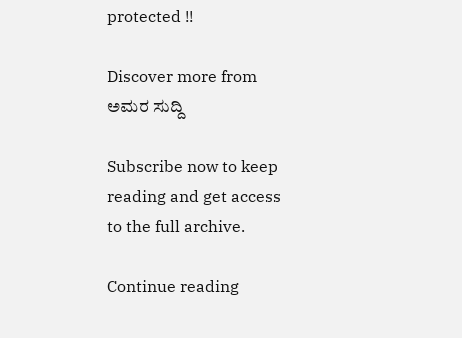protected !!

Discover more from ಅಮರ ಸುದ್ದಿ

Subscribe now to keep reading and get access to the full archive.

Continue reading